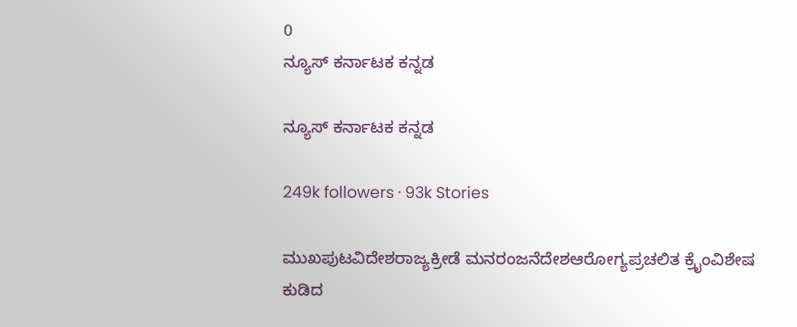0
ನ್ಯೂಸ್ ಕರ್ನಾಟಕ ಕನ್ನಡ

ನ್ಯೂಸ್ ಕರ್ನಾಟಕ ಕನ್ನಡ

249k followers · 93k Stories

ಮುಖಪುಟವಿದೇಶರಾಜ್ಯಕ್ರೀಡೆ ಮನರಂಜನೆದೇಶಆರೋಗ್ಯಪ್ರಚಲಿತ ಕ್ರೈಂವಿಶೇಷ
ಕುಡಿದ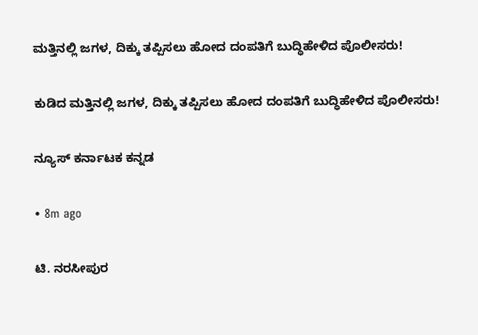ಮತ್ತಿನಲ್ಲಿ ಜಗಳ, ದಿಕ್ಕು ತಪ್ಪಿಸಲು ಹೋದ ದಂಪತಿಗೆ ಬುದ್ಧಿಹೇಳಿದ ಪೊಲೀಸರು!

ಕುಡಿದ ಮತ್ತಿನಲ್ಲಿ ಜಗಳ, ದಿಕ್ಕು ತಪ್ಪಿಸಲು ಹೋದ ದಂಪತಿಗೆ ಬುದ್ಧಿಹೇಳಿದ ಪೊಲೀಸರು!

ನ್ಯೂಸ್ ಕರ್ನಾಟಕ ಕನ್ನಡ

• 8m ago

ಟಿ. ನರಸೀಪುರ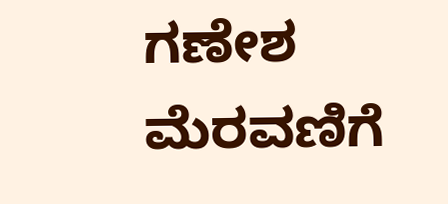ಗಣೇಶ ಮೆರವಣಿಗೆ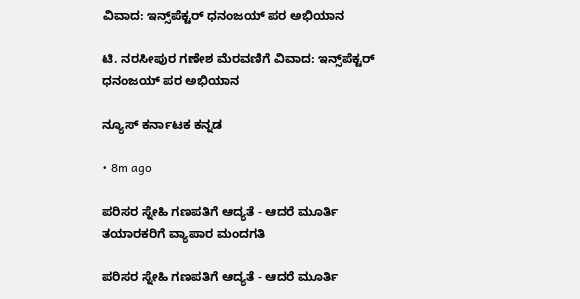ವಿವಾದ: ಇನ್ಸ್‌ಪೆಕ್ಟರ್ ಧನಂಜಯ್ ಪರ ಅಭಿಯಾನ

ಟಿ. ನರಸೀಪುರ ಗಣೇಶ ಮೆರವಣಿಗೆ ವಿವಾದ: ಇನ್ಸ್‌ಪೆಕ್ಟರ್ ಧನಂಜಯ್ ಪರ ಅಭಿಯಾನ

ನ್ಯೂಸ್ ಕರ್ನಾಟಕ ಕನ್ನಡ

• 8m ago

ಪರಿಸರ ಸ್ನೇಹಿ ಗಣಪತಿಗೆ ಆದ್ಯತೆ - ಆದರೆ ಮೂರ್ತಿ ತಯಾರಕರಿಗೆ ವ್ಯಾಪಾರ ಮಂದಗತಿ

ಪರಿಸರ ಸ್ನೇಹಿ ಗಣಪತಿಗೆ ಆದ್ಯತೆ - ಆದರೆ ಮೂರ್ತಿ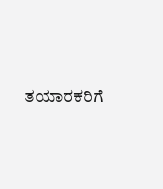ತಯಾರಕರಿಗೆ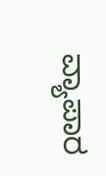ವ್ಯಾಪಾರ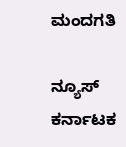ಮಂದಗತಿ

ನ್ಯೂಸ್ ಕರ್ನಾಟಕ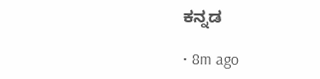ಕನ್ನಡ

• 8m ago